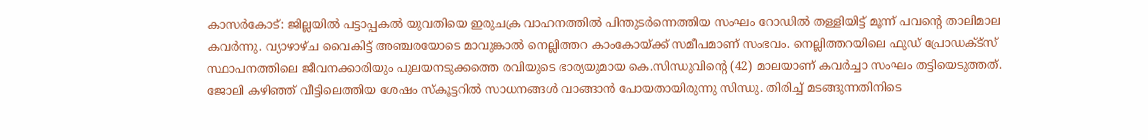കാസർകോട്: ജില്ലയിൽ പട്ടാപ്പകൽ യുവതിയെ ഇരുചക്ര വാഹനത്തിൽ പിന്തുടർന്നെത്തിയ സംഘം റോഡിൽ തള്ളിയിട്ട് മൂന്ന് പവന്റെ താലിമാല കവർന്നു. വ്യാഴാഴ്ച വൈകിട്ട് അഞ്ചരയോടെ മാവുങ്കാൽ നെല്ലിത്തറ കാംകോയ്ക്ക് സമീപമാണ് സംഭവം. നെല്ലിത്തറയിലെ ഫുഡ് പ്രോഡക്ട്സ് സ്ഥാപനത്തിലെ ജീവനക്കാരിയും പുലയനടുക്കത്തെ രവിയുടെ ഭാര്യയുമായ കെ.സിന്ധുവിൻ്റെ (42) മാലയാണ് കവർച്ചാ സംഘം തട്ടിയെടുത്തത്.
ജോലി കഴിഞ്ഞ് വീട്ടിലെത്തിയ ശേഷം സ്കൂട്ടറിൽ സാധനങ്ങൾ വാങ്ങാൻ പോയതായിരുന്നു സിന്ധു. തിരിച്ച് മടങ്ങുന്നതിനിടെ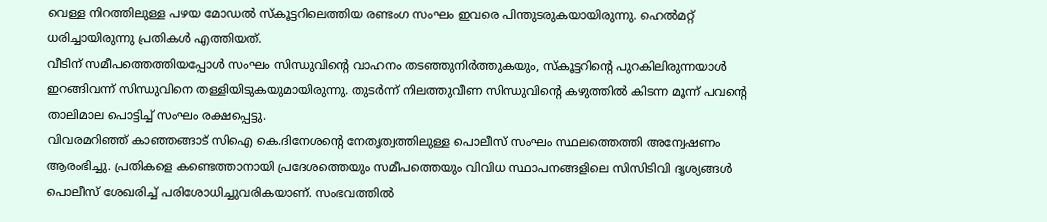വെള്ള നിറത്തിലുള്ള പഴയ മോഡൽ സ്കൂട്ടറിലെത്തിയ രണ്ടംഗ സംഘം ഇവരെ പിന്തുടരുകയായിരുന്നു. ഹെൽമറ്റ് ധരിച്ചായിരുന്നു പ്രതികൾ എത്തിയത്.
വീടിന് സമീപത്തെത്തിയപ്പോൾ സംഘം സിന്ധുവിൻ്റെ വാഹനം തടഞ്ഞുനിർത്തുകയും, സ്കൂട്ടറിൻ്റെ പുറകിലിരുന്നയാൾ ഇറങ്ങിവന്ന് സിന്ധുവിനെ തള്ളിയിടുകയുമായിരുന്നു. തുടർന്ന് നിലത്തുവീണ സിന്ധുവിൻ്റെ കഴുത്തിൽ കിടന്ന മൂന്ന് പവൻ്റെ താലിമാല പൊട്ടിച്ച് സംഘം രക്ഷപ്പെട്ടു.
വിവരമറിഞ്ഞ് കാഞ്ഞങ്ങാട് സിഐ കെ.ദിനേശൻ്റെ നേതൃത്വത്തിലുള്ള പൊലീസ് സംഘം സ്ഥലത്തെത്തി അന്വേഷണം ആരംഭിച്ചു. പ്രതികളെ കണ്ടെത്താനായി പ്രദേശത്തെയും സമീപത്തെയും വിവിധ സ്ഥാപനങ്ങളിലെ സിസിടിവി ദൃശ്യങ്ങൾ പൊലീസ് ശേഖരിച്ച് പരിശോധിച്ചുവരികയാണ്. സംഭവത്തിൽ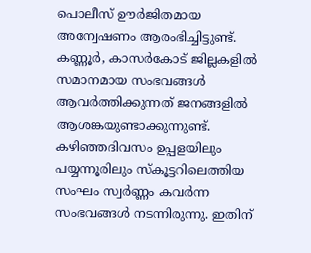പൊലീസ് ഊർജിതമായ അന്വേഷണം ആരംഭിച്ചിട്ടുണ്ട്.
കണ്ണൂർ, കാസർകോട് ജില്ലകളിൽ സമാനമായ സംഭവങ്ങൾ ആവർത്തിക്കുന്നത് ജനങ്ങളിൽ ആശങ്കയുണ്ടാക്കുന്നുണ്ട്. കഴിഞ്ഞദിവസം ഉപ്പളയിലും പയ്യന്നൂരിലും സ്കൂട്ടറിലെത്തിയ സംഘം സ്വർണ്ണം കവർന്ന സംഭവങ്ങൾ നടന്നിരുന്നു. ഇതിന്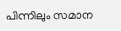പിന്നിലും സമാന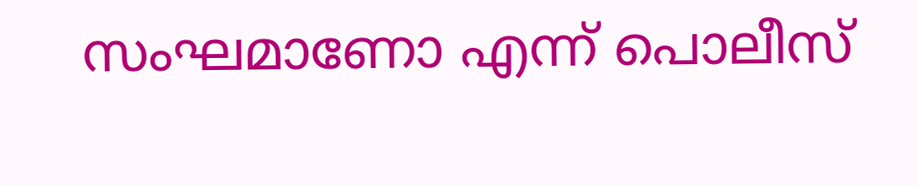സംഘമാണോ എന്ന് പൊലീസ്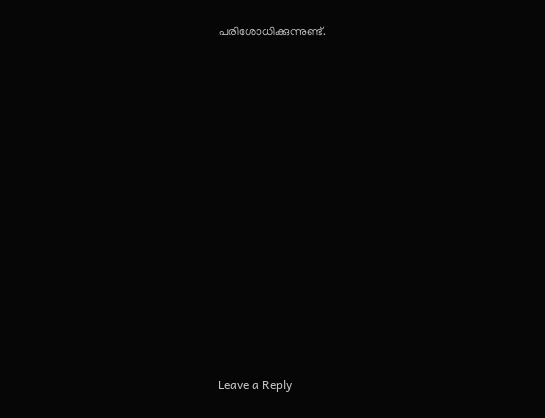പരിശോധിക്കുന്നുണ്ട്.














Leave a Reply